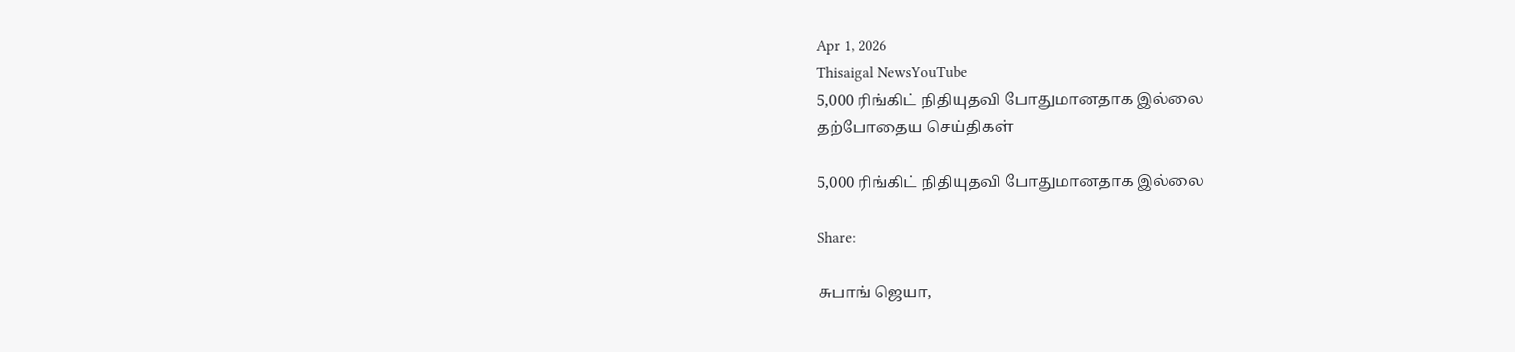Apr 1, 2026
Thisaigal NewsYouTube
5,000 ரிங்கிட் நிதியுதவி போதுமானதாக இல்லை
தற்போதைய செய்திகள்

5,000 ரிங்கிட் நிதியுதவி போதுமானதாக இல்லை

Share:

சுபாங் ஜெயா,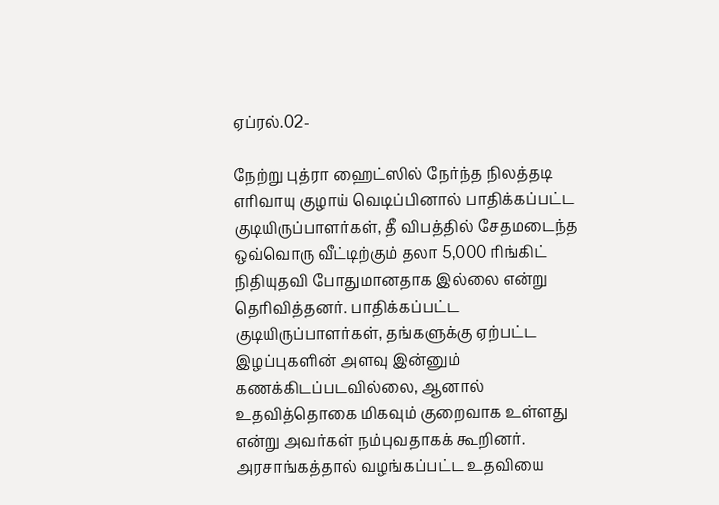ஏப்ரல்.02-

நேற்று புத்ரா ஹைட்ஸில் நேர்ந்த நிலத்தடி எரிவாயு குழாய் வெடிப்பினால் பாதிக்கப்பட்ட குடியிருப்பாளர்கள், தீ விபத்தில் சேதமடைந்த ஒவ்வொரு வீட்டிற்கும் தலா 5,000 ரிங்கிட் நிதியுதவி போதுமானதாக இல்லை என்று தெரிவித்தனர். பாதிக்கப்பட்ட குடியிருப்பாளர்கள், தங்களுக்கு ஏற்பட்ட இழப்புகளின் அளவு இன்னும் கணக்கிடப்படவில்லை, ஆனால் உதவித்தொகை மிகவும் குறைவாக உள்ளது என்று அவர்கள் நம்புவதாகக் கூறினர். அரசாங்கத்தால் வழங்கப்பட்ட உதவியை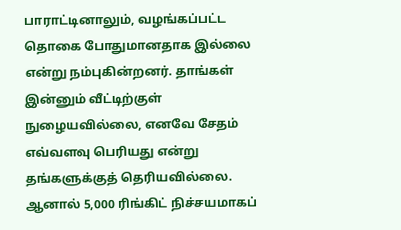பாராட்டினாலும், வழங்கப்பட்ட தொகை போதுமானதாக இல்லை என்று நம்புகின்றனர். தாங்கள் இன்னும் வீட்டிற்குள் நுழையவில்லை, எனவே சேதம் எவ்வளவு பெரியது என்று தங்களுக்குத் தெரியவில்லை. ஆனால் 5,000 ரிங்கிட் நிச்சயமாகப்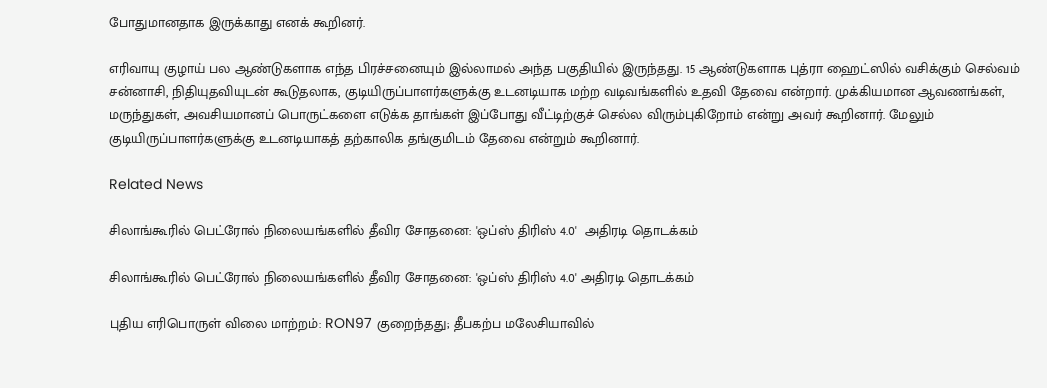போதுமானதாக இருக்காது எனக் கூறினர்.

எரிவாயு குழாய் பல ஆண்டுகளாக எந்த பிரச்சனையும் இல்லாமல் அந்த பகுதியில் இருந்தது. 15 ஆண்டுகளாக புத்ரா ஹைட்ஸில் வசிக்கும் செல்வம் சன்னாசி, நிதியுதவியுடன் கூடுதலாக, குடியிருப்பாளர்களுக்கு உடனடியாக மற்ற வடிவங்களில் உதவி தேவை என்றார். முக்கியமான ஆவணங்கள், மருந்துகள், அவசியமானப் பொருட்களை எடுக்க தாங்கள் இப்போது வீட்டிற்குச் செல்ல விரும்புகிறோம் என்று அவர் கூறினார். மேலும் குடியிருப்பாளர்களுக்கு உடனடியாகத் தற்காலிக தங்குமிடம் தேவை என்றும் கூறினார்.

Related News

சிலாங்கூரில் பெட்ரோல் நிலையங்களில் தீவிர சோதனை: 'ஒப்ஸ் திரிஸ் 4.0'  அதிரடி தொடக்கம்

சிலாங்கூரில் பெட்ரோல் நிலையங்களில் தீவிர சோதனை: 'ஒப்ஸ் திரிஸ் 4.0' அதிரடி தொடக்கம்

புதிய எரிபொருள் விலை மாற்றம்: RON97 குறைந்தது; தீபகற்ப மலேசியாவில்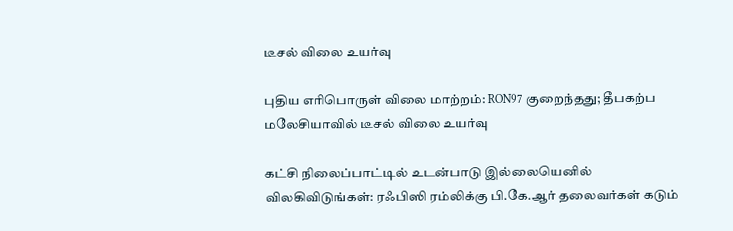டீசல் விலை உயர்வு

புதிய எரிபொருள் விலை மாற்றம்: RON97 குறைந்தது; தீபகற்ப மலேசியாவில் டீசல் விலை உயர்வு

கட்சி நிலைப்பாட்டில் உடன்பாடு இல்லையெனில் விலகிவிடுங்கள்: ரஃபிஸி ரம்லிக்கு பி.கே.ஆர் தலைவர்கள் கடும்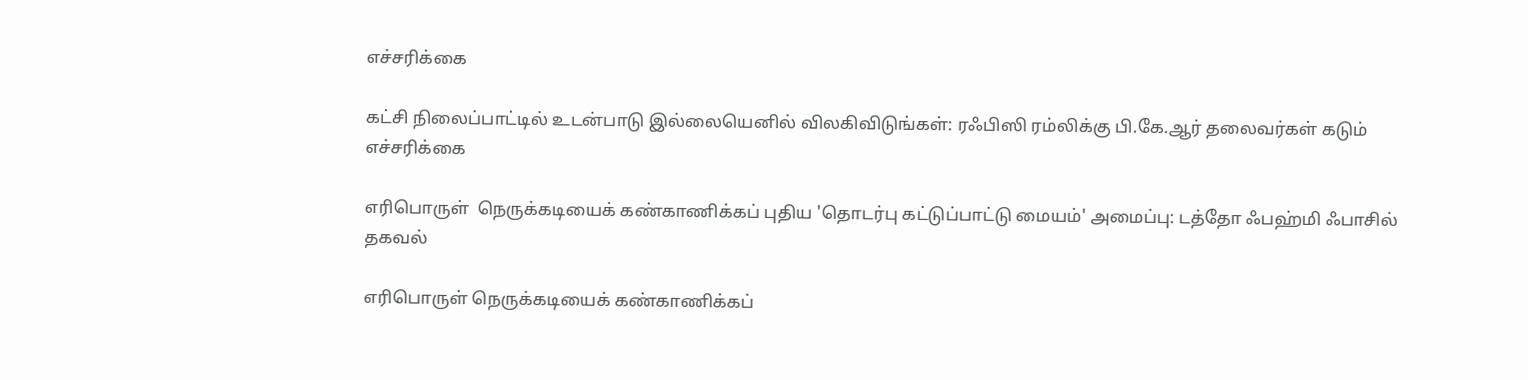எச்சரிக்கை

கட்சி நிலைப்பாட்டில் உடன்பாடு இல்லையெனில் விலகிவிடுங்கள்: ரஃபிஸி ரம்லிக்கு பி.கே.ஆர் தலைவர்கள் கடும் எச்சரிக்கை

எரிபொருள்  நெருக்கடியைக் கண்காணிக்கப் புதிய 'தொடர்பு கட்டுப்பாட்டு மையம்' அமைப்பு: டத்தோ ஃபஹ்மி ஃபாசில் தகவல்

எரிபொருள் நெருக்கடியைக் கண்காணிக்கப்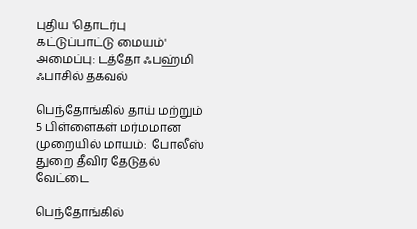புதிய 'தொடர்பு கட்டுப்பாட்டு மையம்' அமைப்பு: டத்தோ ஃபஹ்மி ஃபாசில் தகவல்

பெந்தோங்கில் தாய் மற்றும் 5 பிள்ளைகள் மர்மமான முறையில் மாயம்:  போலீஸ் துறை தீவிர தேடுதல் வேட்டை

பெந்தோங்கில்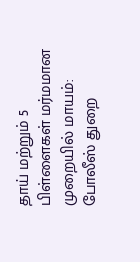தாய் மற்றும் 5 பிள்ளைகள் மர்மமான முறையில் மாயம்: போலீஸ் துறை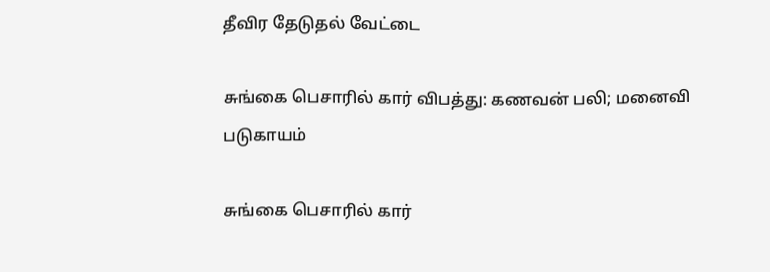தீவிர தேடுதல் வேட்டை

சுங்கை பெசாரில் கார் விபத்து: கணவன் பலி; மனைவி படுகாயம்

சுங்கை பெசாரில் கார்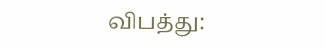விபத்து: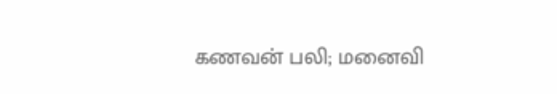கணவன் பலி; மனைவி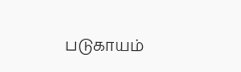படுகாயம்